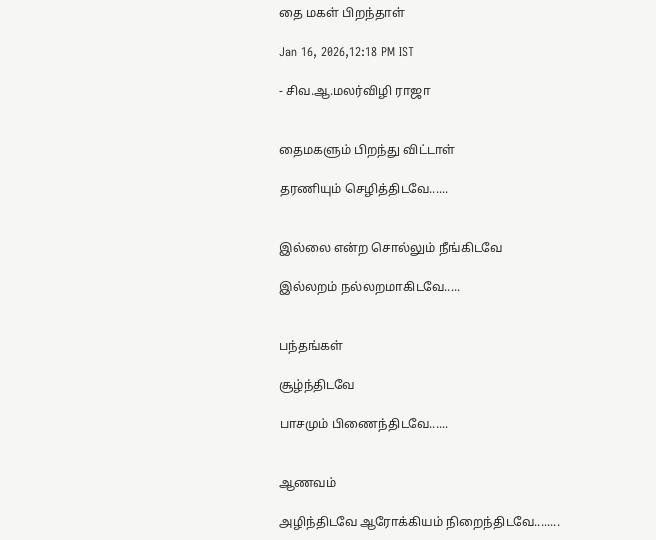தை மகள் பிறந்தாள்

Jan 16, 2026,12:18 PM IST

- சிவ.ஆ.மலர்விழி ராஜா


தைமகளும் பிறந்து விட்டாள்

தரணியும் செழித்திடவே......


இல்லை என்ற சொல்லும் நீங்கிடவே

இல்லறம் நல்லறமாகிடவே‌.....


பந்தங்கள்

சூழ்ந்திடவே

பாசமும் பிணைந்திடவே......


ஆணவம்

அழிந்திடவே ஆரோக்கியம் நிறைந்திடவே........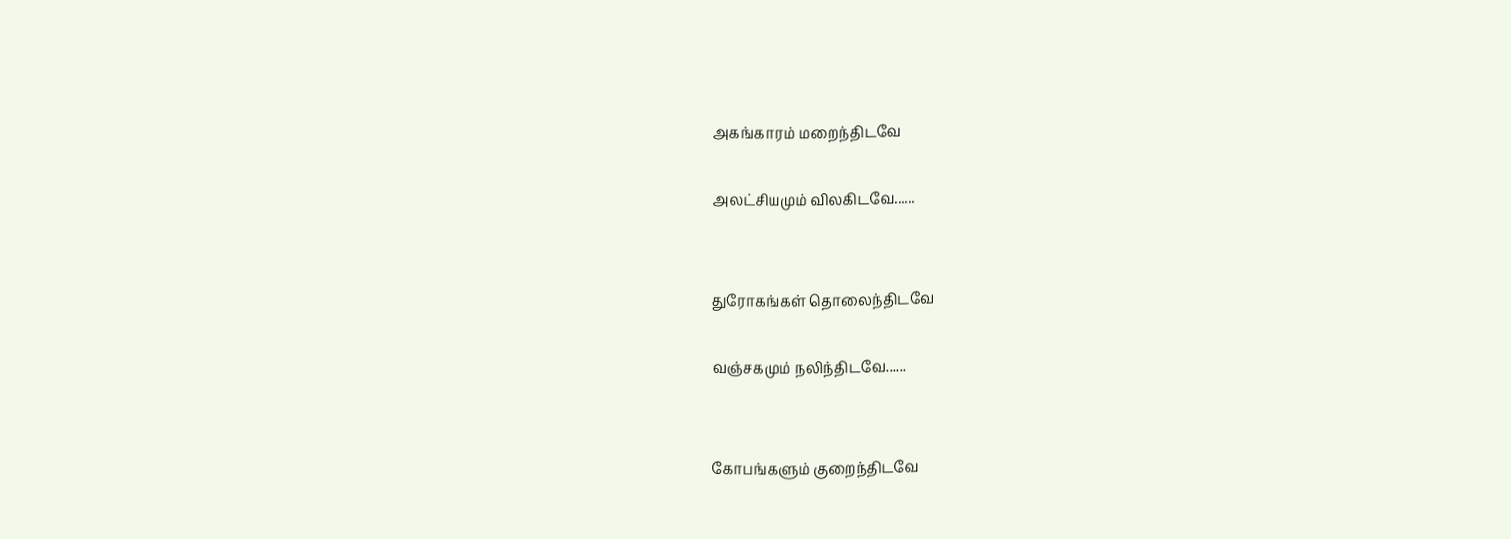அகங்காரம் மறைந்திடவே

அலட்சியமும் விலகிடவே......


துரோகங்கள் தொலைந்திடவே

வஞ்சகமும் நலிந்திடவே......


கோபங்களும் குறைந்திடவே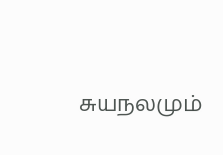சுயநலமும்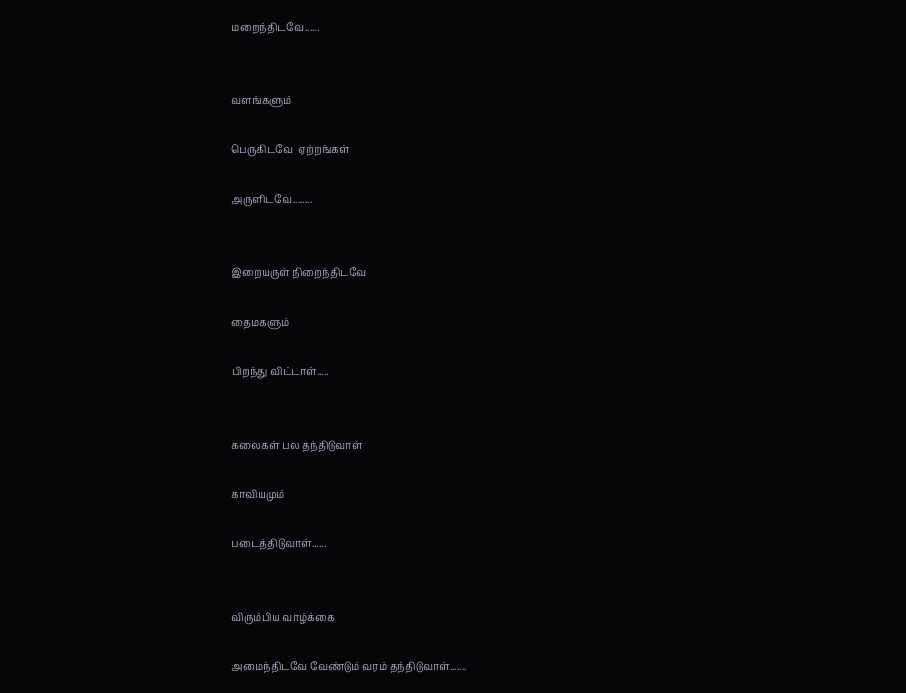மறைந்திடவே......


வளங்களும்

பெருகிடவே  ஏற்றங்கள்

அருளிடவே........


இறையருள் நிறைந்திடவே

தைமகளும்

பிறந்து விட்டாள்.....


கலைகள் பல தந்திடுவாள்

காவியமும்

படைத்திடுவாள்......


விரும்பிய வாழ்க்கை

அமைந்திடவே வேண்டும் வரம் தந்திடுவாள்.......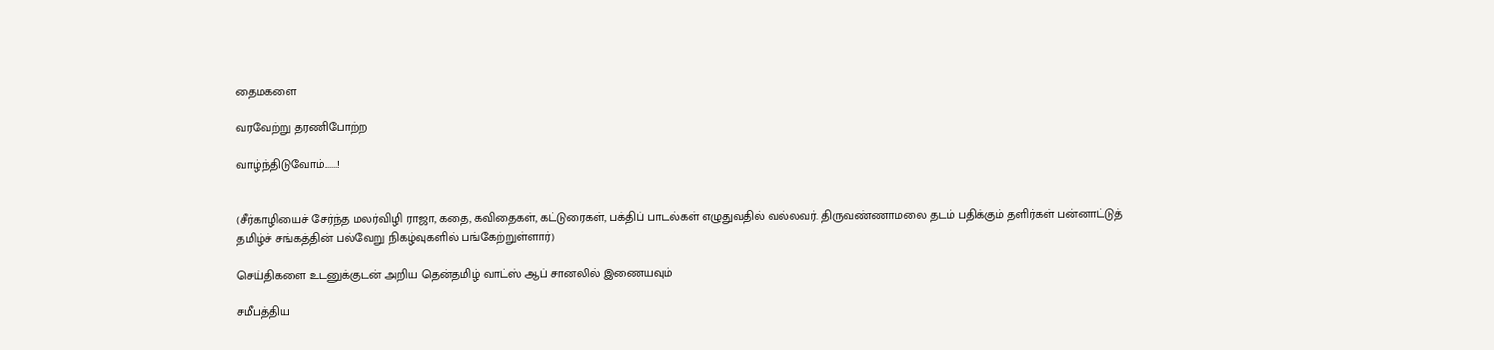தைமகளை

வரவேற்று தரணிபோற்ற

வாழ்ந்திடுவோம்.......!


(சீர்காழியைச் சேர்ந்த மலர்விழி ராஜா, கதை, கவிதைகள், கட்டுரைகள், பக்திப் பாடல்கள் எழுதுவதில் வல்லவர். திருவண்ணாமலை தடம் பதிக்கும் தளிர்கள் பன்னாட்டுத் தமிழ்ச் சங்கத்தின் பல்வேறு நிகழ்வுகளில் பங்கேற்றுள்ளார்)

செய்திகளை உடனுக்குடன் அறிய தென்தமிழ் வாட்ஸ் ஆப் சானலில் இணையவும்

சமீபத்திய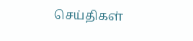செய்திகள்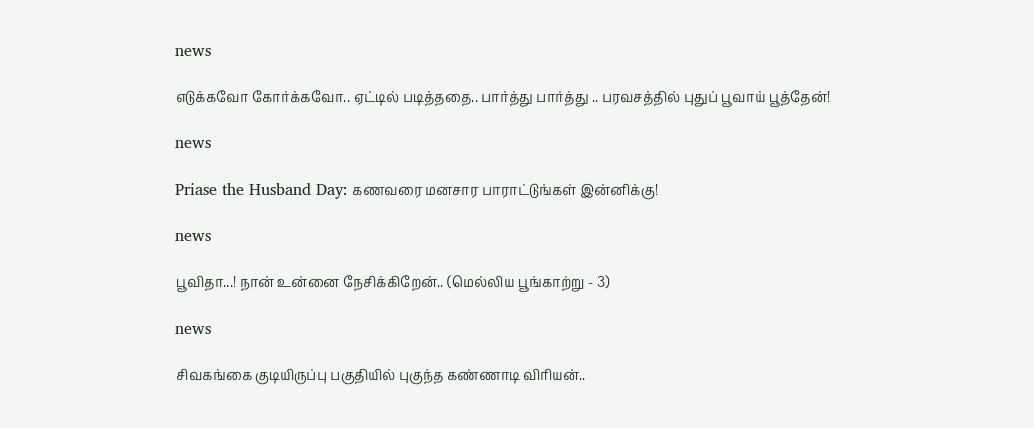news

எடுக்கவோ கோர்க்கவோ.. ஏட்டில் படித்ததை.. பார்த்து பார்த்து .. பரவசத்தில் புதுப் பூவாய் பூத்தேன்!

news

Priase the Husband Day: கணவரை மனசார பாராட்டுங்கள் இன்னிக்கு!

news

பூவிதா...! நான் உன்னை நேசிக்கிறேன்.. (மெல்லிய பூங்காற்று - 3)

news

சிவகங்கை குடியிருப்பு பகுதியில் புகுந்த கண்ணாடி விரியன்..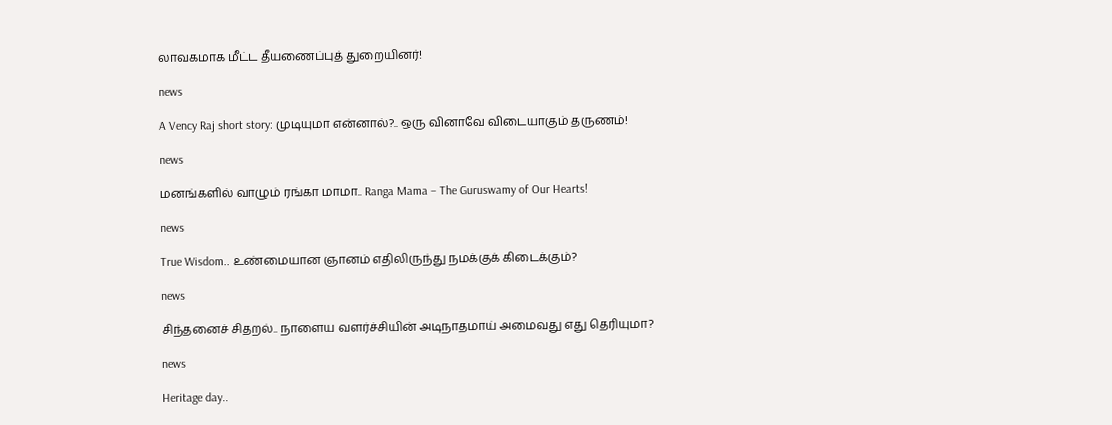லாவகமாக மீட்ட தீயணைப்புத் துறையினர்!

news

A Vency Raj short story: முடியுமா என்னால்?.. ஒரு வினாவே விடையாகும் தருணம்!

news

மனங்களில் வாழும் ரங்கா மாமா.. Ranga Mama – The Guruswamy of Our Hearts!

news

True Wisdom.. உண்மையான ஞானம் எதிலிருந்து நமக்குக் கிடைக்கும்?

news

சிந்தனைச் சிதறல்.. நாளைய வளர்ச்சியின் அடிநாதமாய் அமைவது எது தெரியுமா?

news

Heritage day..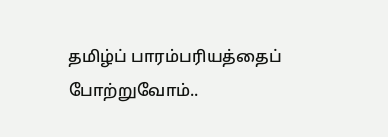தமிழ்ப் பாரம்பரியத்தைப் போற்றுவோம்..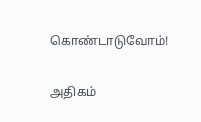கொண்டாடுவோம்!

அதிகம்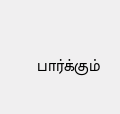பார்க்கும்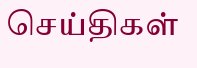செய்திகள்